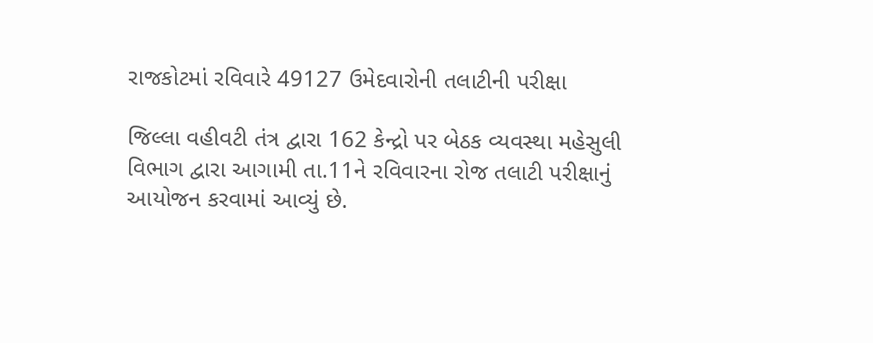રાજકોટમાં રવિવારે 49127 ઉમેદવારોની તલાટીની પરીક્ષા

જિલ્લા વહીવટી તંત્ર દ્વારા 162 કેન્દ્રો પર બેઠક વ્યવસ્થા મહેસુલી વિભાગ દ્વારા આગામી તા.11ને રવિવારના રોજ તલાટી પરીક્ષાનું આયોજન કરવામાં આવ્યું છે.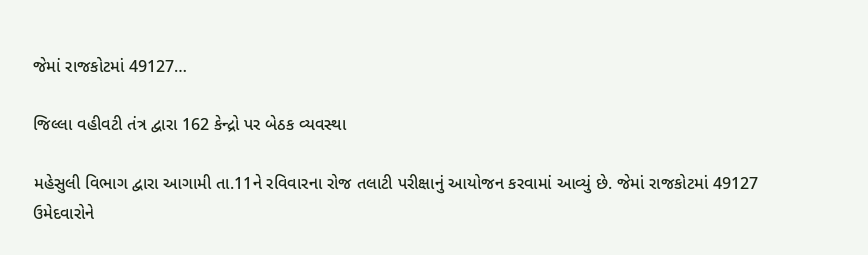જેમાં રાજકોટમાં 49127…

જિલ્લા વહીવટી તંત્ર દ્વારા 162 કેન્દ્રો પર બેઠક વ્યવસ્થા

મહેસુલી વિભાગ દ્વારા આગામી તા.11ને રવિવારના રોજ તલાટી પરીક્ષાનું આયોજન કરવામાં આવ્યું છે. જેમાં રાજકોટમાં 49127 ઉમેદવારોને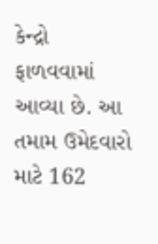કેન્દ્રો ફાળવવામાં આવ્યા છે. આ તમામ ઉમેદવારો માટે 162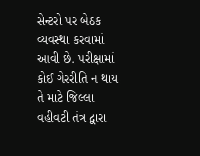સેન્ટરો પર બેઠક વ્યવસ્થા કરવામાં આવી છે. પરીક્ષામાં કોઈ ગેરરીતિ ન થાય તે માટે જિલ્લા વહીવટી તંત્ર દ્વારા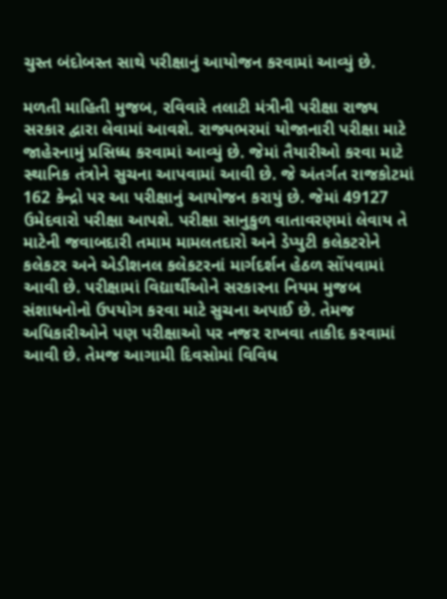ચુસ્ત બંદોબસ્ત સાથે પરીક્ષાનું આયોજન કરવામાં આવ્યું છે.

મળતી માહિતી મુજબ, રવિવારે તલાટી મંત્રીની પરીક્ષા રાજ્ય સરકાર દ્વારા લેવામાં આવશે. રાજ્યભરમાં યોજાનારી પરીક્ષા માટે જાહેરનામું પ્રસિધ્ધ કરવામાં આવ્યું છે. જેમાં તૈયારીઓ કરવા માટે સ્થાનિક તંત્રોને સુચના આપવામાં આવી છે. જે અંતર્ગત રાજકોટમાં 162 કેન્દ્રો પર આ પરીક્ષાનું આયોજન કરાયું છે. જેમાં 49127 ઉમેદવારો પરીક્ષા આપશે. પરીક્ષા સાનુકુળ વાતાવરણમાં લેવાય તે માટેની જવાબદારી તમામ મામલતદારો અને ડેપ્યુટી કલેકટરોને કલેકટર અને એડીશનલ કલેકટરનાં માર્ગદર્શન હેઠળ સોંપવામાં આવી છે. પરીક્ષામાં વિદ્યાર્થીઓને સરકારના નિયમ મુજબ સંશાધનોનો ઉપયોગ કરવા માટે સુચના અપાઈ છે. તેમજ અધિકારીઓને પણ પરીક્ષાઓ પર નજર રાખવા તાકીદ કરવામાં આવી છે. તેમજ આગામી દિવસોમાં વિવિધ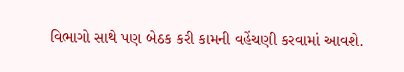વિભાગો સાથે પણ બેઠક કરી કામની વહેંચણી કરવામાં આવશે.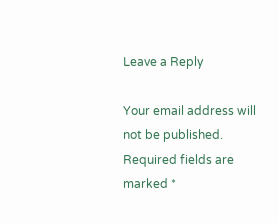Leave a Reply

Your email address will not be published. Required fields are marked *